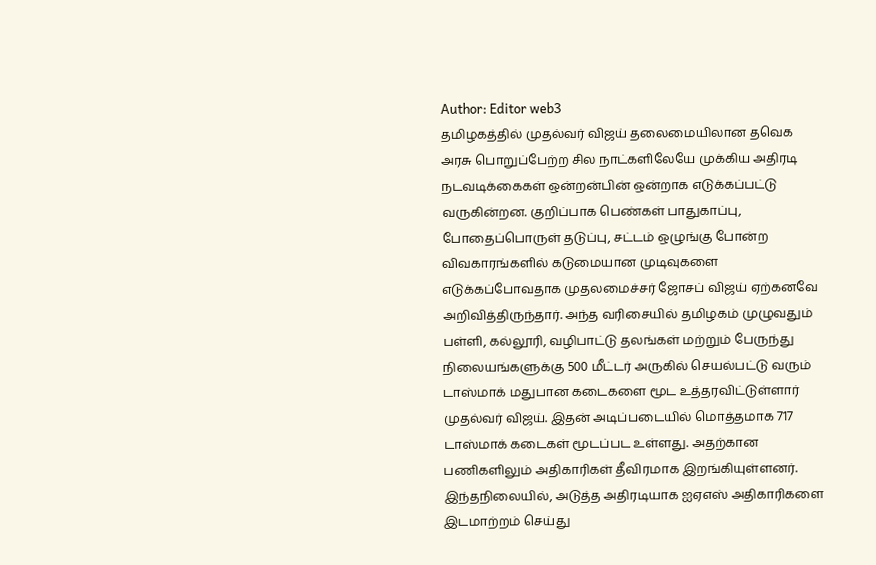Author: Editor web3
தமிழகத்தில் முதல்வர் விஜய் தலைமையிலான தவெக அரசு பொறுப்பேற்ற சில நாட்களிலேயே முக்கிய அதிரடி நடவடிக்கைகள் ஒன்றன்பின் ஒன்றாக எடுக்கப்பட்டு வருகின்றன. குறிப்பாக பெண்கள் பாதுகாப்பு, போதைப்பொருள் தடுப்பு, சட்டம் ஒழுங்கு போன்ற விவகாரங்களில் கடுமையான முடிவுகளை எடுக்கப்போவதாக முதலமைச்சர் ஜோசப் விஜய் ஏற்கனவே அறிவித்திருந்தார். அந்த வரிசையில் தமிழகம் முழுவதும் பள்ளி, கல்லூரி, வழிபாட்டு தலங்கள் மற்றும் பேருந்து நிலையங்களுக்கு 500 மீட்டர் அருகில் செயல்பட்டு வரும் டாஸ்மாக் மதுபான கடைகளை மூட உத்தரவிட்டுள்ளார் முதல்வர் விஜய். இதன் அடிப்படையில் மொத்தமாக 717 டாஸ்மாக் கடைகள் மூடப்பட உள்ளது. அதற்கான பணிகளிலும் அதிகாரிகள் தீவிரமாக இறங்கியுள்ளனர். இந்தநிலையில், அடுத்த அதிரடியாக ஐஏஎஸ் அதிகாரிகளை இடமாற்றம் செய்து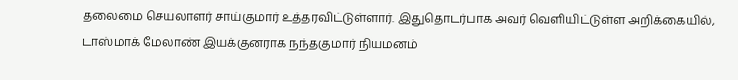தலைமை செயலாளர் சாய்குமார் உத்தரவிட்டுள்ளார். இதுதொடர்பாக அவர் வெளியிட்டுள்ள அறிக்கையில், டாஸ்மாக் மேலாண் இயக்குனராக நந்தகுமார் நியமனம்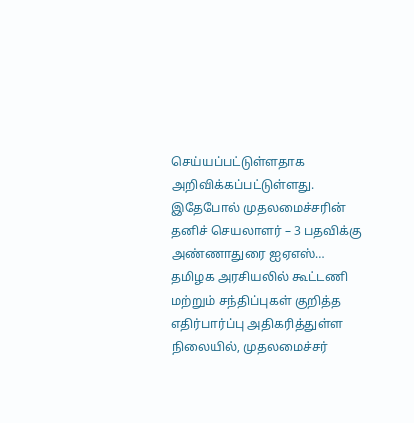செய்யப்பட்டுள்ளதாக அறிவிக்கப்பட்டுள்ளது. இதேபோல் முதலமைச்சரின் தனிச் செயலாளர் – 3 பதவிக்கு அண்ணாதுரை ஐஏஎஸ்…
தமிழக அரசியலில் கூட்டணி மற்றும் சந்திப்புகள் குறித்த எதிர்பார்ப்பு அதிகரித்துள்ள நிலையில், முதலமைச்சர்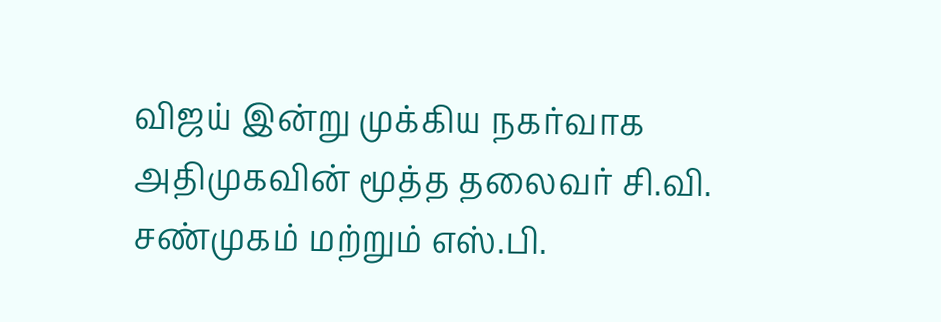விஜய் இன்று முக்கிய நகர்வாக அதிமுகவின் மூத்த தலைவர் சி.வி. சண்முகம் மற்றும் எஸ்.பி.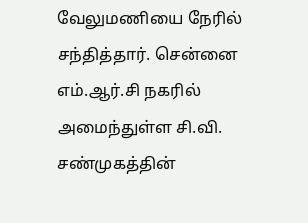வேலுமணியை நேரில் சந்தித்தார். சென்னை எம்.ஆர்.சி நகரில் அமைந்துள்ள சி.வி. சண்முகத்தின்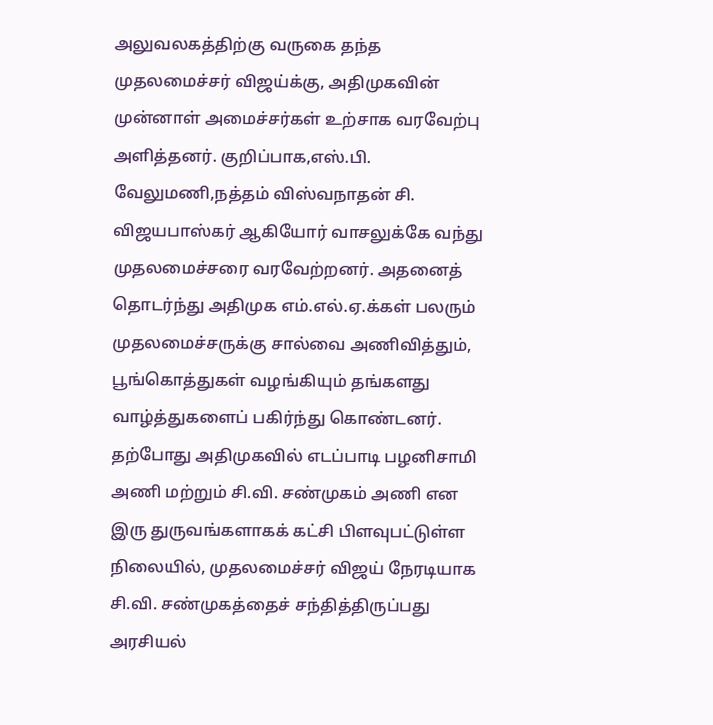அலுவலகத்திற்கு வருகை தந்த முதலமைச்சர் விஜய்க்கு, அதிமுகவின் முன்னாள் அமைச்சர்கள் உற்சாக வரவேற்பு அளித்தனர். குறிப்பாக,எஸ்.பி. வேலுமணி,நத்தம் விஸ்வநாதன் சி. விஜயபாஸ்கர் ஆகியோர் வாசலுக்கே வந்து முதலமைச்சரை வரவேற்றனர். அதனைத் தொடர்ந்து அதிமுக எம்.எல்.ஏ.க்கள் பலரும் முதலமைச்சருக்கு சால்வை அணிவித்தும், பூங்கொத்துகள் வழங்கியும் தங்களது வாழ்த்துகளைப் பகிர்ந்து கொண்டனர். தற்போது அதிமுகவில் எடப்பாடி பழனிசாமி அணி மற்றும் சி.வி. சண்முகம் அணி என இரு துருவங்களாகக் கட்சி பிளவுபட்டுள்ள நிலையில், முதலமைச்சர் விஜய் நேரடியாக சி.வி. சண்முகத்தைச் சந்தித்திருப்பது அரசியல்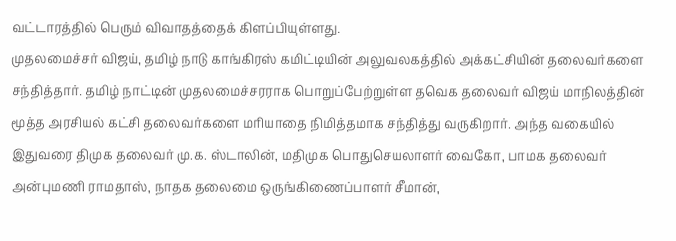வட்டாரத்தில் பெரும் விவாதத்தைக் கிளப்பியுள்ளது.
முதலமைச்சர் விஜய், தமிழ் நாடு காங்கிரஸ் கமிட்டியின் அலுவலகத்தில் அக்கட்சியின் தலைவர்களை சந்தித்தார். தமிழ் நாட்டின் முதலமைச்சரராக பொறுப்பேற்றுள்ள தவெக தலைவர் விஜய் மாநிலத்தின் மூத்த அரசியல் கட்சி தலைவர்களை மரியாதை நிமித்தமாக சந்தித்து வருகிறார். அந்த வகையில் இதுவரை திமுக தலைவர் மு.க. ஸ்டாலின், மதிமுக பொதுசெயலாளர் வைகோ, பாமக தலைவர் அன்புமணி ராமதாஸ், நாதக தலைமை ஒருங்கிணைப்பாளர் சீமான்,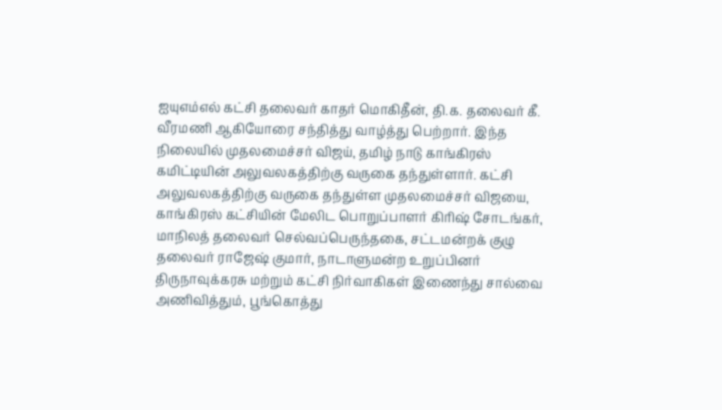ஐயுஎம்எல் கட்சி தலைவர் காதர் மொகிதீன், தி.க. தலைவர் கீ. வீரமணி ஆகியோரை சந்தித்து வாழ்த்து பெற்றார். இந்த நிலையில் முதலமைச்சர் விஜய், தமிழ் நாடு காங்கிரஸ் கமிட்டியின் அலுவலகத்திற்கு வருகை தந்துள்ளார். கட்சி அலுவலகத்திற்கு வருகை தந்துள்ள முதலமைச்சர் விஜயை, காங்கிரஸ் கட்சியின் மேலிட பொறுப்பாளர் கிரிஷ் சோடங்கர், மாநிலத் தலைவர் செல்வப்பெருந்தகை, சட்டமன்றக் குழு தலைவர் ராஜேஷ் குமார், நாடாளுமன்ற உறுப்பினர் திருநாவுக்கரசு மற்றும் கட்சி நிர்வாகிகள் இணைந்து சால்வை அணிவித்தும், பூங்கொத்து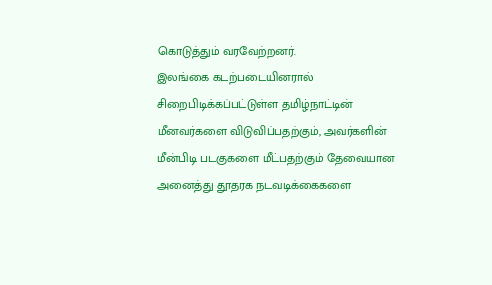கொடுத்தும் வரவேற்றனர்.
இலங்கை கடற்படையினரால் சிறைபிடிக்கப்பட்டுள்ள தமிழ்நாட்டின் மீனவர்களை விடுவிப்பதற்கும், அவர்களின் மீன்பிடி படகுகளை மீட்பதற்கும் தேவையான அனைத்து தூதரக நடவடிக்கைகளை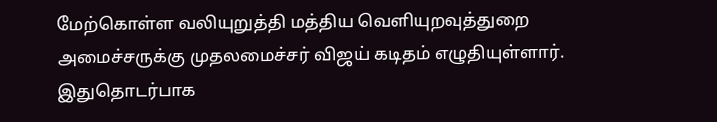மேற்கொள்ள வலியுறுத்தி மத்திய வெளியுறவுத்துறை அமைச்சருக்கு முதலமைச்சர் விஜய் கடிதம் எழுதியுள்ளார். இதுதொடர்பாக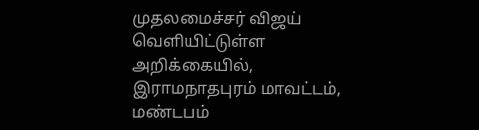முதலமைச்சர் விஜய் வெளியிட்டுள்ள அறிக்கையில், இராமநாதபுரம் மாவட்டம், மண்டபம்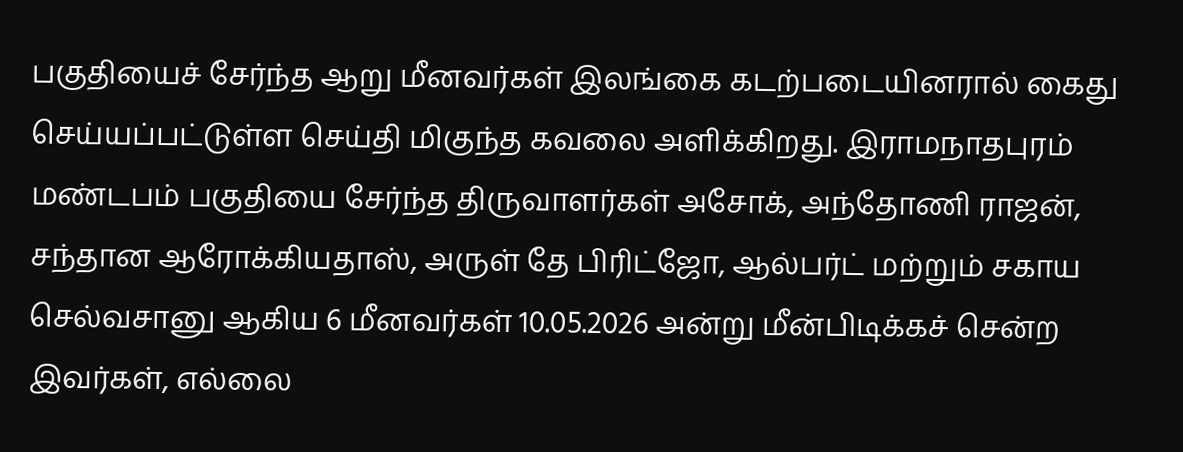பகுதியைச் சேர்ந்த ஆறு மீனவர்கள் இலங்கை கடற்படையினரால் கைது செய்யப்பட்டுள்ள செய்தி மிகுந்த கவலை அளிக்கிறது. இராமநாதபுரம் மண்டபம் பகுதியை சேர்ந்த திருவாளர்கள் அசோக், அந்தோணி ராஜன், சந்தான ஆரோக்கியதாஸ், அருள் தே பிரிட்ஜோ, ஆல்பர்ட் மற்றும் சகாய செல்வசானு ஆகிய 6 மீனவர்கள் 10.05.2026 அன்று மீன்பிடிக்கச் சென்ற இவர்கள், எல்லை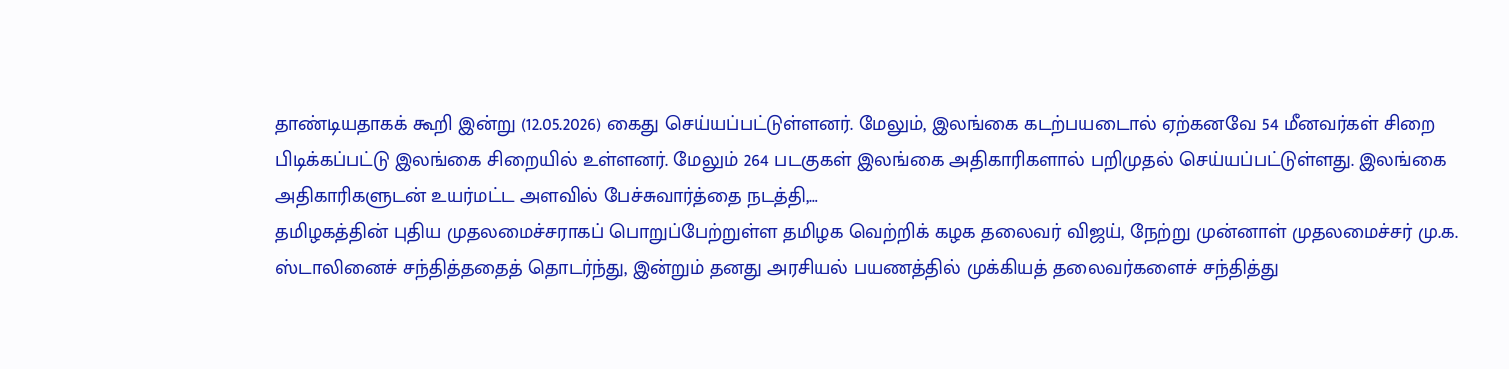தாண்டியதாகக் கூறி இன்று (12.05.2026) கைது செய்யப்பட்டுள்ளனர். மேலும், இலங்கை கடற்பயடைால் ஏற்கனவே 54 மீனவர்கள் சிறை பிடிக்கப்பட்டு இலங்கை சிறையில் உள்ளனர். மேலும் 264 படகுகள் இலங்கை அதிகாரிகளால் பறிமுதல் செய்யப்பட்டுள்ளது. இலங்கை அதிகாரிகளுடன் உயர்மட்ட அளவில் பேச்சுவார்த்தை நடத்தி,…
தமிழகத்தின் புதிய முதலமைச்சராகப் பொறுப்பேற்றுள்ள தமிழக வெற்றிக் கழக தலைவர் விஜய், நேற்று முன்னாள் முதலமைச்சர் மு.க. ஸ்டாலினைச் சந்தித்ததைத் தொடர்ந்து, இன்றும் தனது அரசியல் பயணத்தில் முக்கியத் தலைவர்களைச் சந்தித்து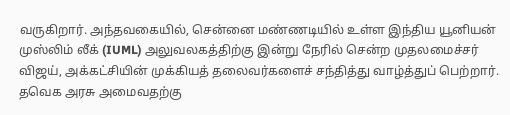வருகிறார். அந்தவகையில், சென்னை மண்ணடியில் உள்ள இந்திய யூனியன் முஸ்லிம் லீக் (IUML) அலுவலகத்திற்கு இன்று நேரில் சென்ற முதலமைச்சர் விஜய், அக்கட்சியின் முக்கியத் தலைவர்களைச் சந்தித்து வாழ்த்துப் பெற்றார். தவெக அரசு அமைவதற்கு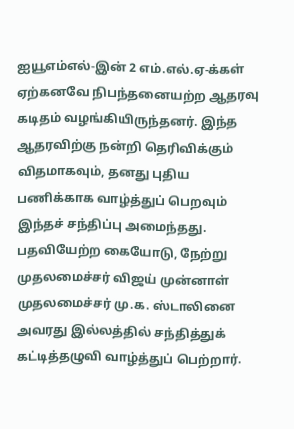ஐயூஎம்எல்-இன் 2 எம்.எல்.ஏ-க்கள் ஏற்கனவே நிபந்தனையற்ற ஆதரவு கடிதம் வழங்கியிருந்தனர். இந்த ஆதரவிற்கு நன்றி தெரிவிக்கும் விதமாகவும், தனது புதிய பணிக்காக வாழ்த்துப் பெறவும் இந்தச் சந்திப்பு அமைந்தது. பதவியேற்ற கையோடு, நேற்று முதலமைச்சர் விஜய் முன்னாள் முதலமைச்சர் மு.க. ஸ்டாலினை அவரது இல்லத்தில் சந்தித்துக் கட்டித்தழுவி வாழ்த்துப் பெற்றார்.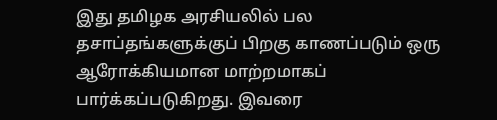இது தமிழக அரசியலில் பல தசாப்தங்களுக்குப் பிறகு காணப்படும் ஒரு ஆரோக்கியமான மாற்றமாகப் பார்க்கப்படுகிறது. இவரை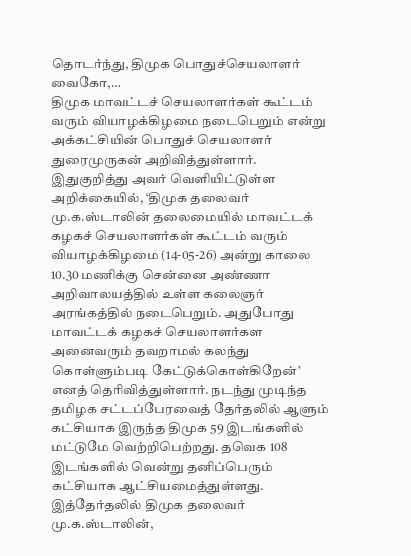தொடர்ந்து, திமுக பொதுச்செயலாளர் வைகோ,…
திமுக மாவட்டச் செயலாளர்கள் கூட்டம் வரும் வியாழக்கிழமை நடைபெறும் என்று அக்கட்சியின் பொதுச் செயலாளர் துரைமுருகன் அறிவித்துள்ளார். இதுகுறித்து அவர் வெளியிட்டுள்ள அறிக்கையில், ‘திமுக தலைவர் மு.க.ஸ்டாலின் தலைமையில் மாவட்டக் கழகச் செயலாளர்கள் கூட்டம் வரும் வியாழக்கிழமை (14-05-26) அன்று காலை 10.30 மணிக்கு சென்னை அண்ணா அறிவாலயத்தில் உள்ள கலைஞர் அரங்கத்தில் நடைபெறும். அதுபோது மாவட்டக் கழகச் செயலாளர்கள அனைவரும் தவறாமல் கலந்து கொள்ளும்படி கேட்டுக்கொள்கிறேன்’ எனத் தெரிவித்துள்ளார். நடந்து முடிந்த தமிழக சட்டப்பேரவைத் தேர்தலில் ஆளும் கட்சியாக இருந்த திமுக 59 இடங்களில் மட்டுமே வெற்றிபெற்றது. தவெக 108 இடங்களில் வென்று தனிப்பெரும் கட்சியாக ஆட்சியமைத்துள்ளது. இத்தேர்தலில் திமுக தலைவர் மு.க.ஸ்டாலின்,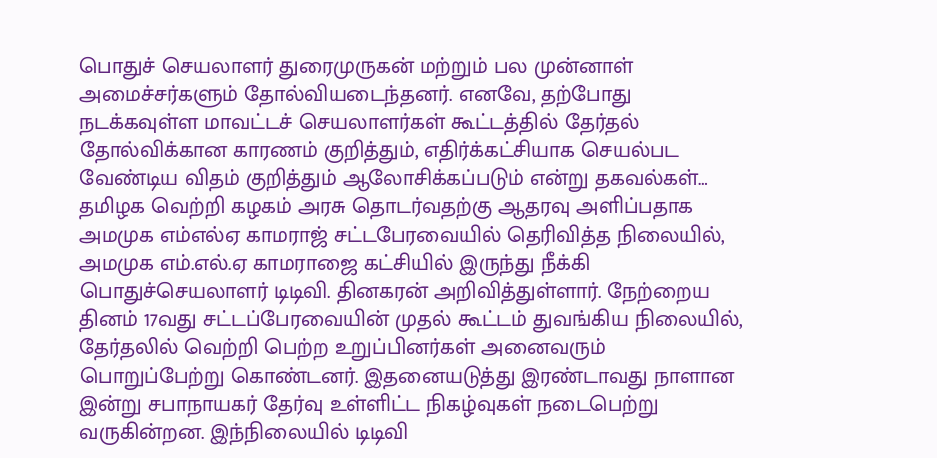பொதுச் செயலாளர் துரைமுருகன் மற்றும் பல முன்னாள் அமைச்சர்களும் தோல்வியடைந்தனர். எனவே, தற்போது நடக்கவுள்ள மாவட்டச் செயலாளர்கள் கூட்டத்தில் தேர்தல் தோல்விக்கான காரணம் குறித்தும், எதிர்க்கட்சியாக செயல்பட வேண்டிய விதம் குறித்தும் ஆலோசிக்கப்படும் என்று தகவல்கள்…
தமிழக வெற்றி கழகம் அரசு தொடர்வதற்கு ஆதரவு அளிப்பதாக அமமுக எம்எல்ஏ காமராஜ் சட்டபேரவையில் தெரிவித்த நிலையில், அமமுக எம்.எல்.ஏ காமராஜை கட்சியில் இருந்து நீக்கி பொதுச்செயலாளர் டிடிவி. தினகரன் அறிவித்துள்ளார். நேற்றைய தினம் 17வது சட்டப்பேரவையின் முதல் கூட்டம் துவங்கிய நிலையில், தேர்தலில் வெற்றி பெற்ற உறுப்பினர்கள் அனைவரும் பொறுப்பேற்று கொண்டனர். இதனையடுத்து இரண்டாவது நாளான இன்று சபாநாயகர் தேர்வு உள்ளிட்ட நிகழ்வுகள் நடைபெற்று வருகின்றன. இந்நிலையில் டிடிவி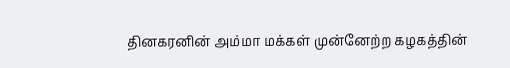தினகரனின் அம்மா மக்கள் முன்னேற்ற கழகத்தின்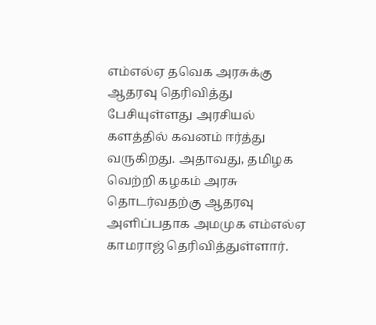எம்எல்ஏ தவெக அரசுக்கு ஆதரவு தெரிவித்து பேசியுள்ளது அரசியல் களத்தில் கவனம் ஈர்த்து வருகிறது. அதாவது, தமிழக வெற்றி கழகம் அரசு தொடர்வதற்கு ஆதரவு அளிப்பதாக அமமுக எம்எல்ஏ காமராஜ் தெரிவித்துள்ளார்.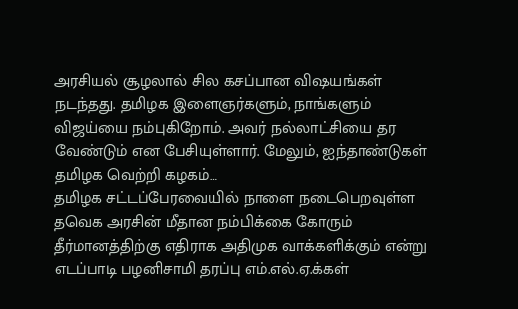அரசியல் சூழலால் சில கசப்பான விஷயங்கள் நடந்தது. தமிழக இளைஞர்களும், நாங்களும் விஜய்யை நம்புகிறோம். அவர் நல்லாட்சியை தர வேண்டும் என பேசியுள்ளார். மேலும், ஐந்தாண்டுகள் தமிழக வெற்றி கழகம்…
தமிழக சட்டப்பேரவையில் நாளை நடைபெறவுள்ள தவெக அரசின் மீதான நம்பிக்கை கோரும் தீர்மானத்திற்கு எதிராக அதிமுக வாக்களிக்கும் என்று எடப்பாடி பழனிசாமி தரப்பு எம்.எல்.ஏ.க்கள்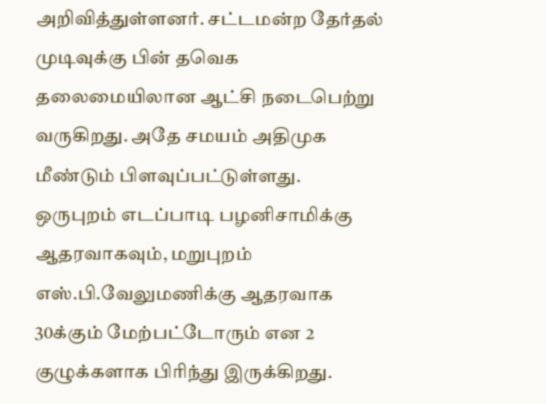அறிவித்துள்ளனர். சட்டமன்ற தேர்தல் முடிவுக்கு பின் தவெக தலைமையிலான ஆட்சி நடைபெற்று வருகிறது. அதே சமயம் அதிமுக மீண்டும் பிளவுப்பட்டுள்ளது. ஒருபுறம் எடப்பாடி பழனிசாமிக்கு ஆதரவாகவும், மறுபுறம் எஸ்.பி.வேலுமணிக்கு ஆதரவாக 30க்கும் மேற்பட்டோரும் என 2 குழுக்களாக பிரிந்து இருக்கிறது.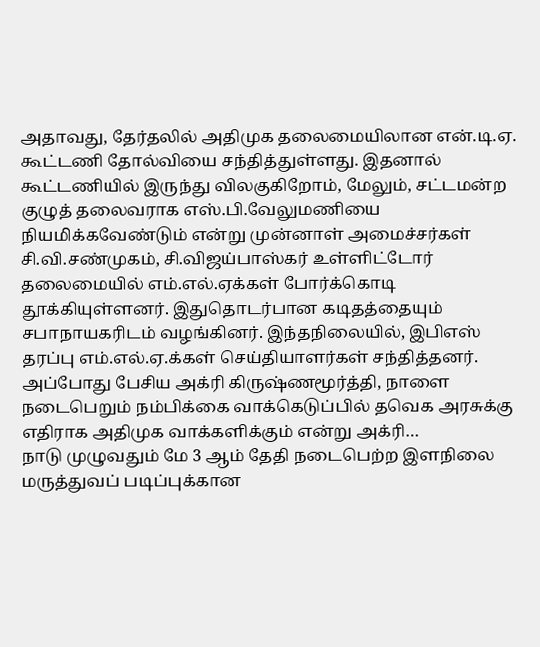அதாவது, தேர்தலில் அதிமுக தலைமையிலான என்.டி.ஏ. கூட்டணி தோல்வியை சந்தித்துள்ளது. இதனால் கூட்டணியில் இருந்து விலகுகிறோம், மேலும், சட்டமன்ற குழுத் தலைவராக எஸ்.பி.வேலுமணியை நியமிக்கவேண்டும் என்று முன்னாள் அமைச்சர்கள் சி.வி.சண்முகம், சி.விஜய்பாஸ்கர் உள்ளிட்டோர் தலைமையில் எம்.எல்.ஏக்கள் போர்க்கொடி தூக்கியுள்ளனர். இதுதொடர்பான கடிதத்தையும் சபாநாயகரிடம் வழங்கினர். இந்தநிலையில், இபிஎஸ் தரப்பு எம்.எல்.ஏ.க்கள் செய்தியாளர்கள் சந்தித்தனர். அப்போது பேசிய அக்ரி கிருஷ்ணமூர்த்தி, நாளை நடைபெறும் நம்பிக்கை வாக்கெடுப்பில் தவெக அரசுக்கு எதிராக அதிமுக வாக்களிக்கும் என்று அக்ரி…
நாடு முழுவதும் மே 3 ஆம் தேதி நடைபெற்ற இளநிலை மருத்துவப் படிப்புக்கான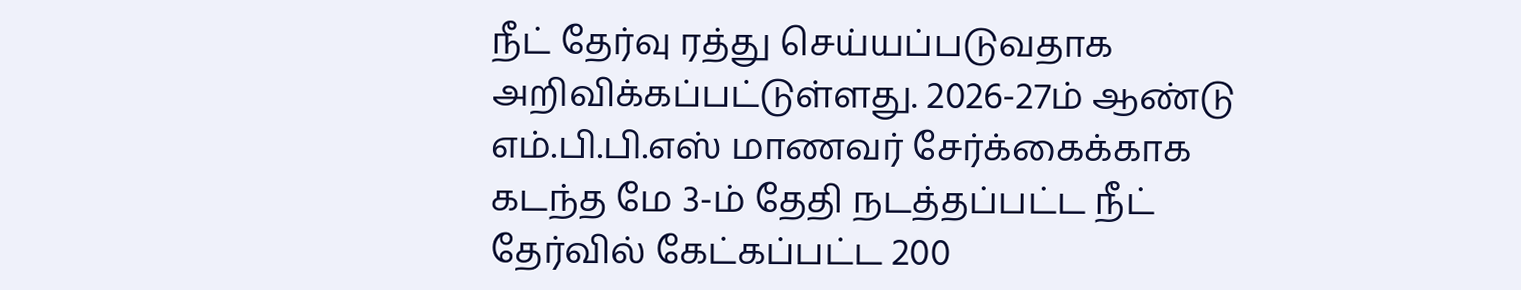நீட் தேர்வு ரத்து செய்யப்படுவதாக அறிவிக்கப்பட்டுள்ளது. 2026-27ம் ஆண்டு எம்.பி.பி.எஸ் மாணவர் சேர்க்கைக்காக கடந்த மே 3-ம் தேதி நடத்தப்பட்ட நீட் தேர்வில் கேட்கப்பட்ட 200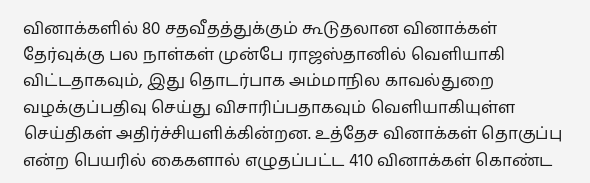வினாக்களில் 80 சதவீதத்துக்கும் கூடுதலான வினாக்கள் தேர்வுக்கு பல நாள்கள் முன்பே ராஜஸ்தானில் வெளியாகி விட்டதாகவும், இது தொடர்பாக அம்மாநில காவல்துறை வழக்குப்பதிவு செய்து விசாரிப்பதாகவும் வெளியாகியுள்ள செய்திகள் அதிர்ச்சியளிக்கின்றன. உத்தேச வினாக்கள் தொகுப்பு என்ற பெயரில் கைகளால் எழுதப்பட்ட 410 வினாக்கள் கொண்ட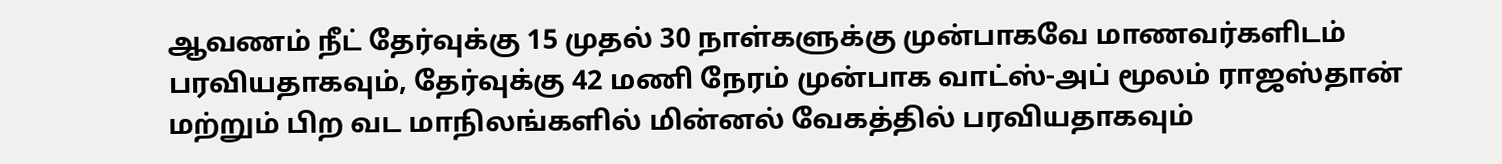ஆவணம் நீட் தேர்வுக்கு 15 முதல் 30 நாள்களுக்கு முன்பாகவே மாணவர்களிடம் பரவியதாகவும், தேர்வுக்கு 42 மணி நேரம் முன்பாக வாட்ஸ்-அப் மூலம் ராஜஸ்தான் மற்றும் பிற வட மாநிலங்களில் மின்னல் வேகத்தில் பரவியதாகவும்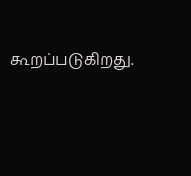கூறப்படுகிறது.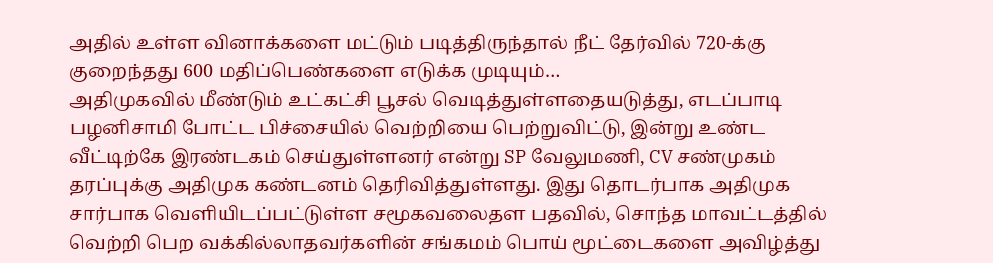அதில் உள்ள வினாக்களை மட்டும் படித்திருந்தால் நீட் தேர்வில் 720-க்கு குறைந்தது 600 மதிப்பெண்களை எடுக்க முடியும்…
அதிமுகவில் மீண்டும் உட்கட்சி பூசல் வெடித்துள்ளதையடுத்து, எடப்பாடி பழனிசாமி போட்ட பிச்சையில் வெற்றியை பெற்றுவிட்டு, இன்று உண்ட வீட்டிற்கே இரண்டகம் செய்துள்ளனர் என்று SP வேலுமணி, CV சண்முகம் தரப்புக்கு அதிமுக கண்டனம் தெரிவித்துள்ளது. இது தொடர்பாக அதிமுக சார்பாக வெளியிடப்பட்டுள்ள சமூகவலைதள பதவில், சொந்த மாவட்டத்தில் வெற்றி பெற வக்கில்லாதவர்களின் சங்கமம் பொய் மூட்டைகளை அவிழ்த்து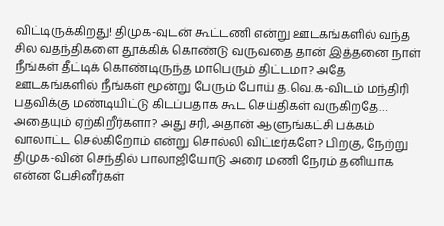விட்டிருக்கிறது! திமுக-வுடன் கூட்டணி என்று ஊடகங்களில் வந்த சில வதந்திகளை தூக்கிக் கொண்டு வருவதை தான் இத்தனை நாள் நீங்கள் தீட்டிக் கொண்டிருந்த மாபெரும் திட்டமா? அதே ஊடகங்களில் நீங்கள் மூன்று பேரும் போய் த.வெ.க-விடம் மந்திரி பதவிக்கு மண்டியிட்டு கிடப்பதாக கூட செய்திகள் வருகிறதே… அதையும் ஏற்கிறீர்களா? அது சரி, அதான் ஆளுங்கட்சி பக்கம் வாலாட்ட செல்கிறோம் என்று சொல்லி விட்டீர்களே? பிறகு, நேற்று திமுக-வின் செந்தில் பாலாஜியோடு அரை மணி நேரம் தனியாக என்ன பேசினீர்கள்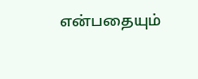என்பதையும்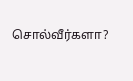சொல்வீர்களா?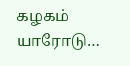கழகம் யாரோடு…